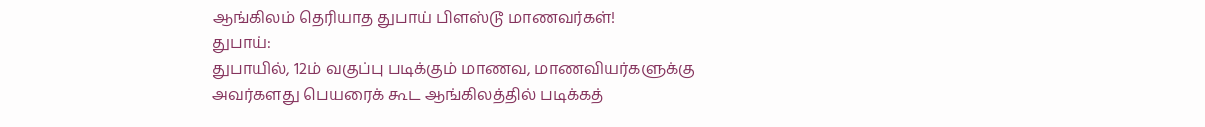ஆங்கிலம் தெரியாத துபாய் பிளஸ்டூ மாணவர்கள்!
துபாய்:
துபாயில், 12ம் வகுப்பு படிக்கும் மாணவ, மாணவியர்களுக்கு அவர்களது பெயரைக் கூட ஆங்கிலத்தில் படிக்கத்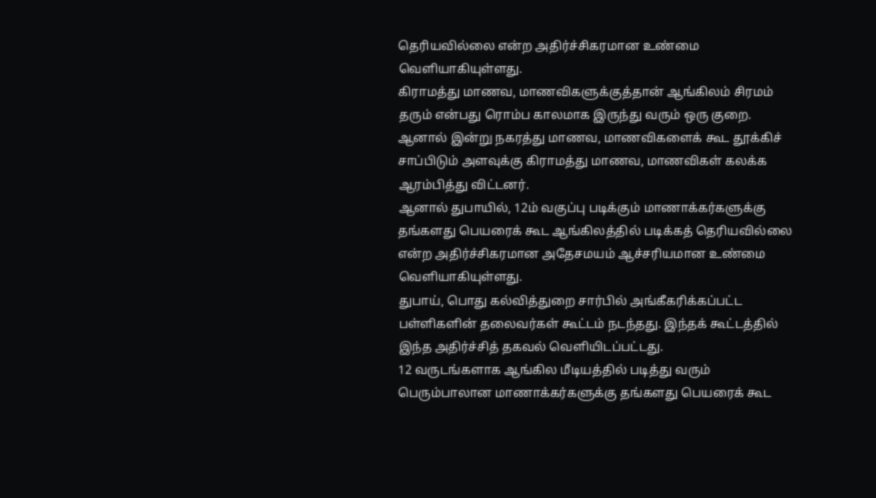தெரியவில்லை என்ற அதிர்ச்சிகரமான உண்மை வெளியாகியுள்ளது.
கிராமத்து மாணவ, மாணவிகளுக்குத்தான் ஆங்கிலம் சிரமம் தரும் என்பது ரொம்ப காலமாக இருந்து வரும் ஒரு குறை. ஆனால் இன்று நகரத்து மாணவ, மாணவிகளைக் கூட தூக்கிச் சாப்பிடும் அளவுக்கு கிராமத்து மாணவ, மாணவிகள் கலக்க ஆரம்பித்து விட்டனர்.
ஆனால் துபாயில், 12ம் வகுப்பு படிக்கும் மாணாக்கர்களுக்கு தங்களது பெயரைக் கூட ஆங்கிலத்தில் படிக்கத் தெரியவில்லை என்ற அதிர்ச்சிகரமான அதேசமயம் ஆச்சரியமான உண்மை வெளியாகியுள்ளது.
துபாய், பொது கல்வித்துறை சார்பில் அங்கீகரிக்கப்பட்ட பள்ளிகளின் தலைவர்கள் கூட்டம் நடந்தது. இந்தக் கூட்டத்தில் இந்த அதிர்ச்சித் தகவல் வெளியிடப்பட்டது.
12 வருடங்களாக ஆங்கில மீடியத்தில் படித்து வரும் பெரும்பாலான மாணாக்கர்களுக்கு தங்களது பெயரைக் கூட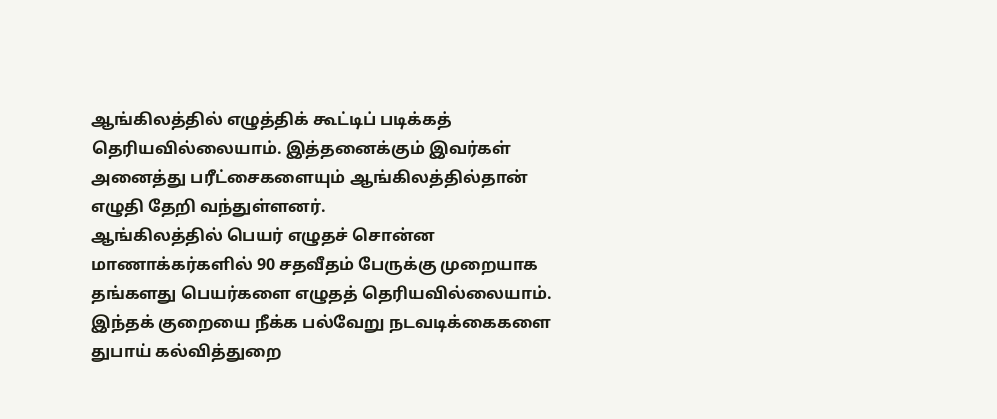ஆங்கிலத்தில் எழுத்திக் கூட்டிப் படிக்கத் தெரியவில்லையாம். இத்தனைக்கும் இவர்கள் அனைத்து பரீட்சைகளையும் ஆங்கிலத்தில்தான் எழுதி தேறி வந்துள்ளனர்.
ஆங்கிலத்தில் பெயர் எழுதச் சொன்ன மாணாக்கர்களில் 90 சதவீதம் பேருக்கு முறையாக தங்களது பெயர்களை எழுதத் தெரியவில்லையாம்.
இந்தக் குறையை நீக்க பல்வேறு நடவடிக்கைகளை துபாய் கல்வித்துறை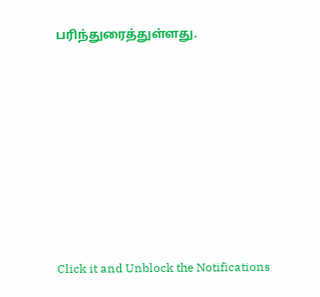பரிந்துரைத்துள்ளது.












Click it and Unblock the Notifications